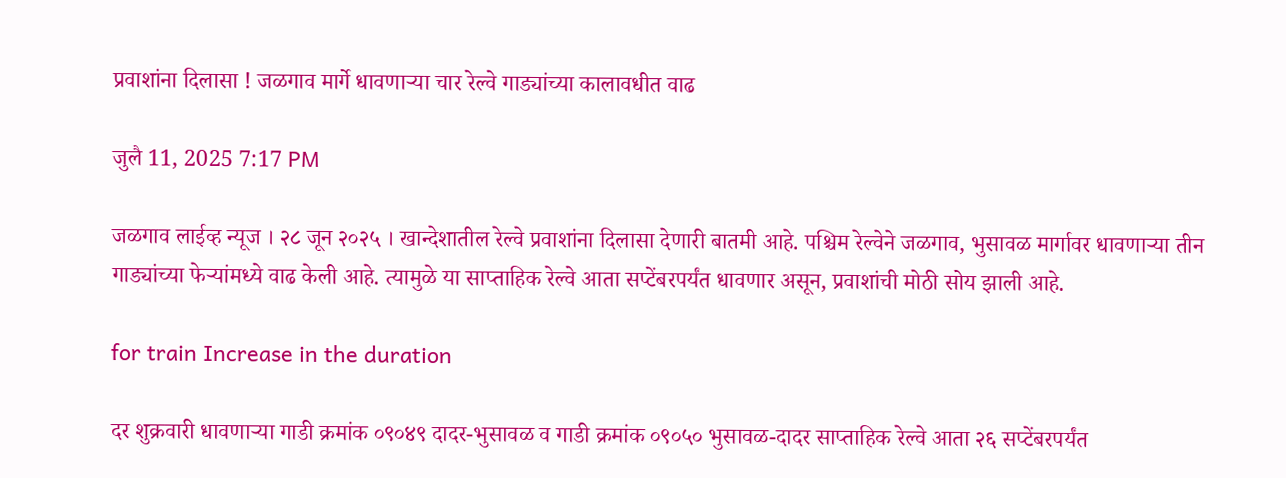प्रवाशांना दिलासा ! जळगाव मार्गे धावणाऱ्या चार रेल्वे गाड्यांच्या कालावधीत वाढ

जुलै 11, 2025 7:17 PM

जळगाव लाईव्ह न्यूज । २८ जून २०२५ । खान्देशातील रेल्वे प्रवाशांना दिलासा देणारी बातमी आहे. पश्चिम रेल्वेने जळगाव, भुसावळ मार्गावर धावणाऱ्या तीन गाड्यांच्या फेऱ्यांमध्ये वाढ केली आहे. त्यामुळे या साप्ताहिक रेल्वे आता सप्टेंबरपर्यंत धावणार असून, प्रवाशांची मोठी सोय झाली आहे.

for train Increase in the duration

दर शुक्रवारी धावणाऱ्या गाडी क्रमांक ०९०४९ दादर-भुसावळ व गाडी क्रमांक ०९०५० भुसावळ-दादर साप्ताहिक रेल्वे आता २६ सप्टेंबरपर्यंत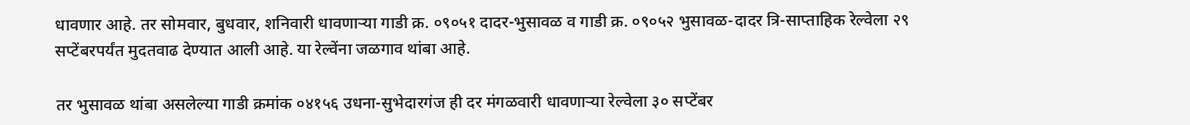धावणार आहे. तर सोमवार, बुधवार, शनिवारी धावणाऱ्या गाडी क्र. ०९०५१ दादर-भुसावळ व गाडी क्र. ०९०५२ भुसावळ-दादर त्रि-साप्ताहिक रेल्वेला २९ सप्टेंबरपर्यंत मुदतवाढ देण्यात आली आहे. या रेल्वेंना जळगाव थांबा आहे.

तर भुसावळ थांबा असलेल्या गाडी क्रमांक ०४१५६ उधना-सुभेदारगंज ही दर मंगळवारी धावणाऱ्या रेल्वेला ३० सप्टेंबर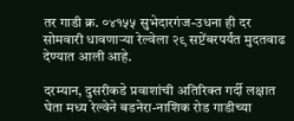तर गाडी क्र. ०४१५५ सुभेदारगंज-उधना ही दर सोमवारी धावणाऱ्या रेल्वेला २९ सप्टेंबरपर्यंत मुदतवाढ देण्यात आली आहे.

दरम्यान, दुसरीकडे प्रवाशांची अतिरिक्त गर्दी लक्षात घेता मध्य रेल्वेने बडनेरा-नाशिक रोड गाडीच्या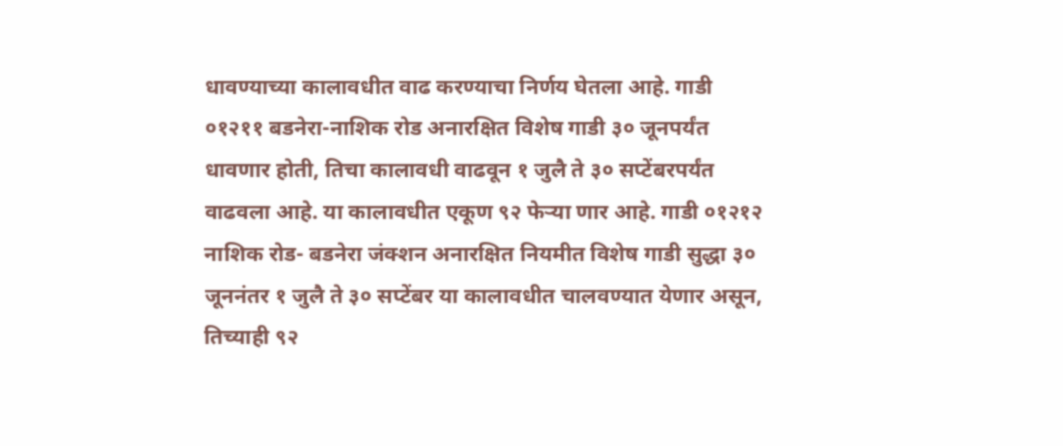धावण्याच्या कालावधीत वाढ करण्याचा निर्णय घेतला आहे. गाडी ०१२११ बडनेरा-नाशिक रोड अनारक्षित विशेष गाडी ३० जूनपर्यंत धावणार होती, तिचा कालावधी वाढवून १ जुलै ते ३० सप्टेंबरपर्यंत वाढवला आहे. या कालावधीत एकूण ९२ फेऱ्या णार आहे. गाडी ०१२१२ नाशिक रोड- बडनेरा जंक्शन अनारक्षित नियमीत विशेष गाडी सुद्धा ३० जूननंतर १ जुलै ते ३० सप्टेंबर या कालावधीत चालवण्यात येणार असून, तिच्याही ९२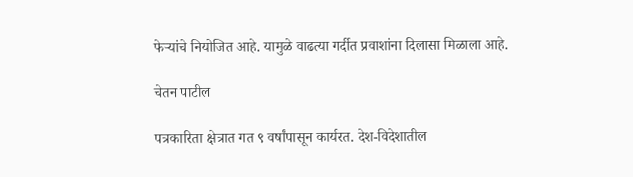फेऱ्यांचे नियोजित आहे. यामुळे वाढत्या गर्दीत प्रवाशांना दिलासा मिळाला आहे.

चेतन पाटील

पत्रकारिता क्षेत्रात गत ९ वर्षांपासून कार्यरत. देश-विदेशातील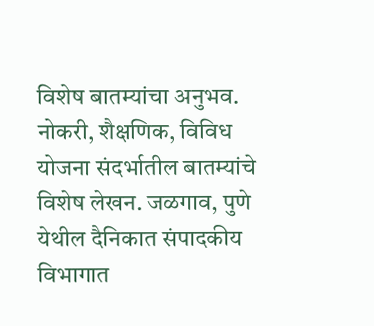विशेष बातम्यांचा अनुभव. नोकरी, शैक्षणिक, विविध योजना संदर्भातील बातम्यांचे विशेष लेखन. जळगाव, पुणे येथील दैनिकात संपादकीय विभागात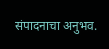संपादनाचा अनुभव.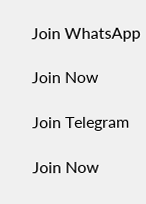Join WhatsApp

Join Now

Join Telegram

Join Now